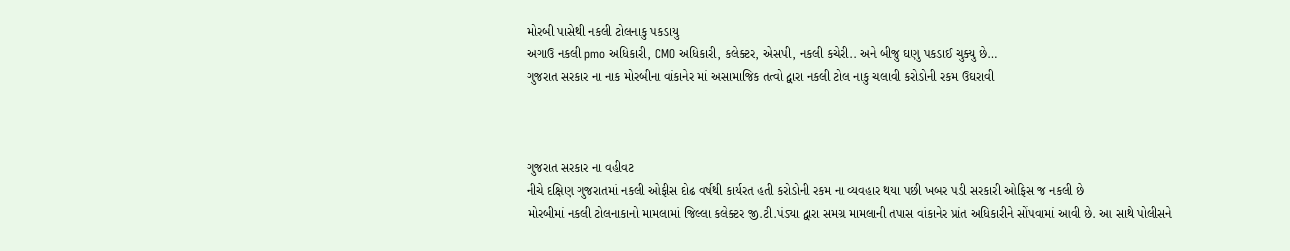મોરબી પાસેથી નકલી ટોલનાકુ પકડાયુ
અગાઉ નકલી pmo અધિકારી, CMO અધિકારી, કલેક્ટર, એસપી, નકલી કચેરી.. અને બીજુ ઘણુ પકડાઈ ચુક્યુ છે…
ગુજરાત સરકાર ના નાક મોરબીના વાંકાનેર માં અસામાજિક તત્વો દ્વારા નકલી ટોલ નાકુ ચલાવી કરોડોની રકમ ઉઘરાવી



ગુજરાત સરકાર ના વહીવટ
નીચે દક્ષિણ ગુજરાતમાં નકલી ઓફીસ દોઢ વર્ષથી કાર્યરત હતી કરોડોની રકમ ના વ્યવહાર થયા પછી ખબર પડી સરકારી ઓફિસ જ નકલી છે
મોરબીમાં નકલી ટોલનાકાનો મામલામાં જિલ્લા કલેક્ટર જી.ટી.પંડ્યા દ્વારા સમગ્ર મામલાની તપાસ વાંકાનેર પ્રાંત અધિકારીને સોંપવામાં આવી છે. આ સાથે પોલીસને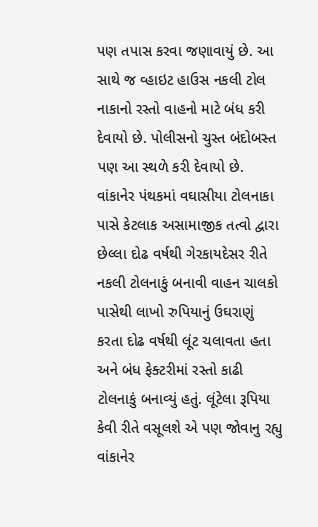પણ તપાસ કરવા જણાવાયું છે. આ સાથે જ વ્હાઇટ હાઉસ નકલી ટોલ નાકાનો રસ્તો વાહનો માટે બંધ કરી દેવાયો છે. પોલીસનો ચુસ્ત બંદોબસ્ત પણ આ સ્થળે કરી દેવાયો છે.
વાંકાનેર પંથકમાં વઘાસીયા ટોલનાકા પાસે કેટલાક અસામાજીક તત્વો દ્વારા છેલ્લા દોઢ વર્ષથી ગેરકાયદેસર રીતે નકલી ટોલનાકું બનાવી વાહન ચાલકો પાસેથી લાખો રુપિયાનું ઉઘરાણું કરતા દોઢ વર્ષથી લૂંટ ચલાવતા હતા અને બંધ ફેક્ટરીમાં રસ્તો કાઢી ટોલનાકું બનાવ્યું હતું. લૂંટેલા રૂપિયા કેવી રીતે વસૂલશે એ પણ જોવાનુ રહ્યુ
વાંકાનેર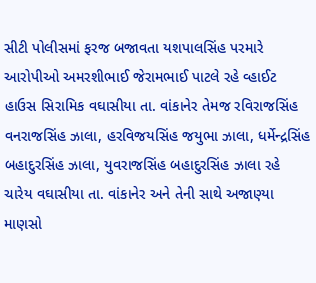સીટી પોલીસમાં ફરજ બજાવતા યશપાલસિંહ પરમારે આરોપીઓ અમરશીભાઈ જેરામભાઈ પાટલે રહે વ્હાઈટ હાઉસ સિરામિક વઘાસીયા તા. વાંકાનેર તેમજ રવિરાજસિંહ વનરાજસિંહ ઝાલા, હરવિજયસિંહ જયુભા ઝાલા, ધર્મેન્દ્રસિંહ બહાદુરસિંહ ઝાલા, યુવરાજસિંહ બહાદુરસિંહ ઝાલા રહે ચારેય વઘાસીયા તા. વાંકાનેર અને તેની સાથે અજાણ્યા માણસો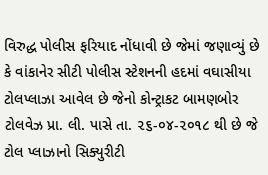વિરુદ્ધ પોલીસ ફરિયાદ નોંધાવી છે જેમાં જણાવ્યું છે કે વાંકાનેર સીટી પોલીસ સ્ટેશનની હદમાં વઘાસીયા ટોલપ્લાઝા આવેલ છે જેનો કોન્ટ્રાકટ બામણબોર ટોલવેઝ પ્રા. લી. પાસે તા. ૨૬-૦૪-૨૦૧૮ થી છે જે ટોલ પ્લાઝાનો સિક્યુરીટી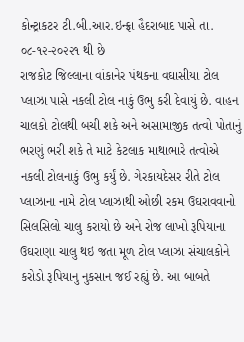કોન્ટ્રાકટર ટી.બી.આર.ઇન્ફ્રા હૈદરાબાદ પાસે તા. ૦૮-૧૨-૨૦૨૨૧ થી છે
રાજકોટ જિલ્લાના વાંકાનેર પંથકના વઘાસીયા ટોલ પ્લાઝા પાસે નકલી ટોલ નાકું ઉભુ કરી દેવાયું છે. વાહન ચાલકો ટોલથી બચી શકે અને અસામાજીક તત્વો પોતાનું ભરણું ભરી શકે તે માટે કેટલાક માથાભારે તત્વોએ નકલી ટોલનાકું ઉભુ કર્યું છે. ગેરકાયદેસર રીતે ટોલ પ્લાઝાના નામે ટોલ પ્લાઝાથી ઓછી રકમ ઉઘરાવવાનો સિલસિલો ચાલુ કરાયો છે અને રોજ લાખો રૂપિયાના ઉઘરાણા ચાલુ થઇ જતા મૂળ ટોલ પ્લાઝા સંચાલકોને કરોડો રૂપિયાનુ નુકસાન જઈ રહ્યું છે. આ બાબતે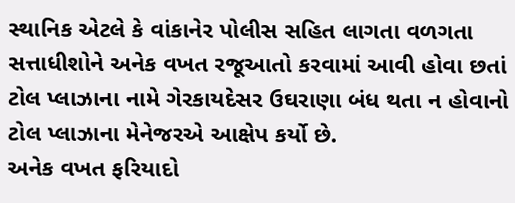સ્થાનિક એટલે કે વાંકાનેર પોલીસ સહિત લાગતા વળગતા સત્તાધીશોને અનેક વખત રજૂઆતો કરવામાં આવી હોવા છતાં ટોલ પ્લાઝાના નામે ગેરકાયદેસર ઉઘરાણા બંધ થતા ન હોવાનો ટોલ પ્લાઝાના મેનેજરએ આક્ષેપ કર્યો છે.
અનેક વખત ફરિયાદો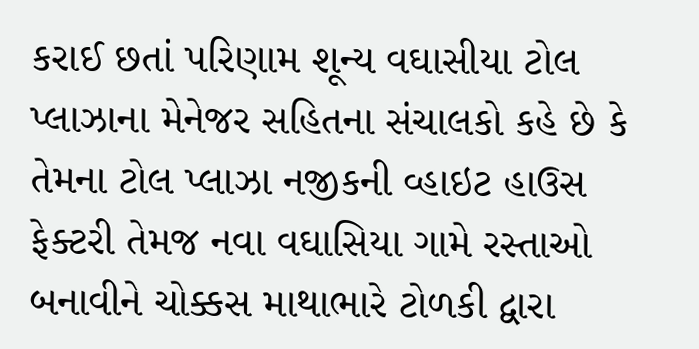કરાઈ છતાં પરિણામ શૂન્ય વઘાસીયા ટોલ પ્લાઝાના મેનેજર સહિતના સંચાલકો કહે છે કે તેમના ટોલ પ્લાઝા નજીકની વ્હાઇટ હાઉસ ફેક્ટરી તેમજ નવા વઘાસિયા ગામે રસ્તાઓ બનાવીને ચોક્કસ માથાભારે ટોળકી દ્વારા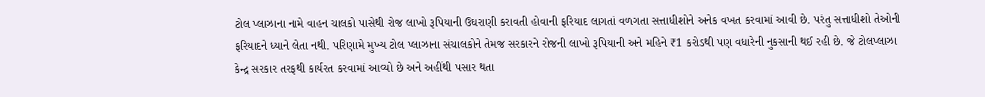ટોલ પ્લાઝાના નામે વાહન ચાલકો પાસેથી રોજ લાખો રૂપિયાની ઉઘરાણી કરાવતી હોવાની ફરિયાદ લાગતાં વળગતા સત્તાધીશોને અનેક વખત કરવામાં આવી છે. પરંતુ સત્તાધીશો તેઓની ફરિયાદને ધ્યાને લેતા નથી. પરિણામે મુખ્ય ટોલ પ્લાઝાના સંચાલકોને તેમજ સરકારને રોજની લાખો રૂપિયાની અને મહિને ₹1 કરોડથી પણ વધારેની નુકસાની થઈ રહી છે. જે ટોલપ્લાઝા કેન્દ્ર સરકાર તરફથી કાર્યરત કરવામાં આવ્યો છે અને અહીંથી પસાર થતા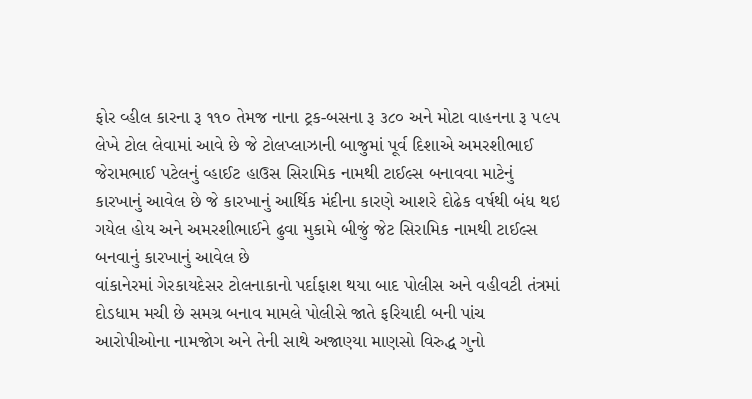ફોર વ્હીલ કારના રૂ ૧૧૦ તેમજ નાના ટ્રક-બસના રૂ ૩૮૦ અને મોટા વાહનના રૂ ૫૯૫ લેખે ટોલ લેવામાં આવે છે જે ટોલપ્લાઝાની બાજુમાં પૂર્વ દિશાએ અમરશીભાઈ જેરામભાઈ પટેલનું વ્હાઈટ હાઉસ સિરામિક નામથી ટાઈલ્સ બનાવવા માટેનું કારખાનું આવેલ છે જે કારખાનું આર્થિક મંદીના કારણે આશરે દોઢેક વર્ષથી બંધ થઇ ગયેલ હોય અને અમરશીભાઈને ઢુવા મુકામે બીજું જેટ સિરામિક નામથી ટાઈલ્સ બનવાનું કારખાનું આવેલ છે
વાંકાનેરમાં ગેરકાયદેસર ટોલનાકાનો પર્દાફાશ થયા બાદ પોલીસ અને વહીવટી તંત્રમાં દોડધામ મચી છે સમગ્ર બનાવ મામલે પોલીસે જાતે ફરિયાદી બની પાંચ આરોપીઓના નામજોગ અને તેની સાથે અજાણ્યા માણસો વિરુદ્ધ ગુનો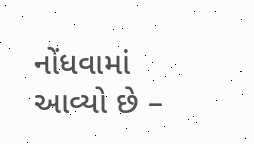નોંધવામાં આવ્યો છે –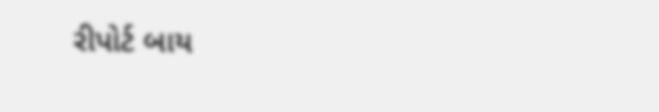રીપોર્ટ બાય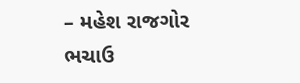– મહેશ રાજગોર ભચાઉ